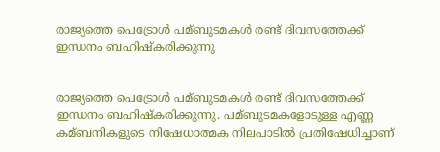രാജ്യത്തെ പെട്രോള്‍ പമ്ബുടമകള്‍ രണ്ട് ദിവസത്തേക്ക് ഇന്ധനം ബഹിഷ്കരിക്കുന്നു


രാജ്യത്തെ പെട്രോള്‍ പമ്ബുടമകള്‍ രണ്ട് ദിവസത്തേക്ക് ഇന്ധനം ബഹിഷ്കരിക്കുന്നു. പമ്ബുടമകളോടുള്ള എണ്ണ കമ്ബനികളുടെ നിഷേധാത്മക നിലപാടില്‍ പ്രതിഷേധിച്ചാണ്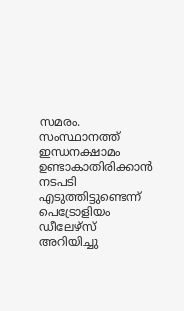സമരം. സംസ്ഥാനത്ത് ഇന്ധനക്ഷാമം ഉണ്ടാകാതിരിക്കാന്‍ നടപടി എടുത്തിട്ടുണ്ടെന്ന് പെട്രോളിയം ഡീലേഴ്സ് അറിയിച്ചു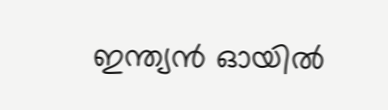ഇന്ത്യന്‍ ഓയില്‍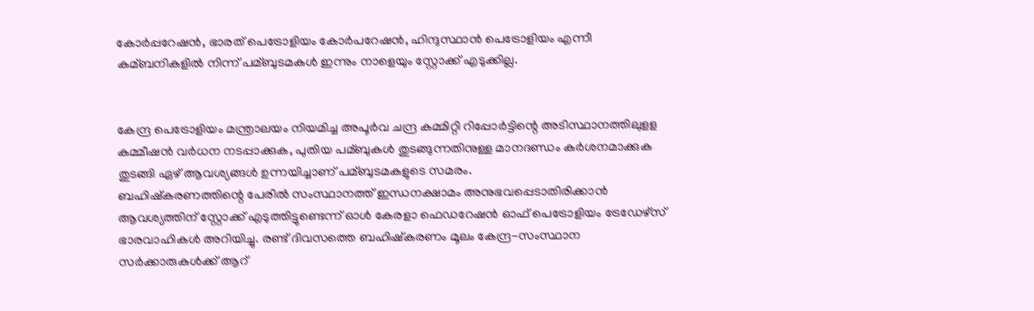കോര്‍പ്പറേഷന്‍, ഭാരത് പെട്രോളിയം കോര്‍പറേഷന്‍‍, ഹിന്ദുസ്ഥാന്‍ പെട്രോളിയം എന്നീ കമ്ബനികളില്‍ നിന്ന് പമ്ബുടമകള്‍ ഇന്നും നാളെയും സ്റ്റോക്ക് എടുക്കില്ല.


കേന്ദ്ര പെട്രോളിയം മന്ത്രാലയം നിയമിച്ച അപൂര്‍വ ചന്ദ്ര കമ്മിറ്റി റിപ്പോര്‍ട്ടിന്റെ അടിസ്ഥാനത്തിലുളള കമ്മീഷന്‍ വര്‍ധന നടപ്പാക്കുക, പുതിയ പമ്ബുകള്‍ തുടങ്ങുന്നതിനുള്ള മാനദണ്ഡം കര്‍ശനമാക്കുക തുടങ്ങി ഏഴ് ആവശ്യങ്ങള്‍ ഉന്നയിച്ചാണ് പമ്ബുടമകളുടെ സമരം.
ബഹിഷ്കരണത്തിന്റെ പേരില്‍ സംസ്ഥാനത്ത് ഇന്ധനക്ഷാമം അനുഭവപ്പെടാതിരിക്കാന്‍ ആവശ്യത്തിന് സ്റ്റോക്ക് എടുത്തിട്ടുണ്ടെന്ന് ഓള്‍ കേരളാ ഫെഡറേഷന്‍ ഓഫ് പെട്രോളിയം ട്രേഡേഴ്സ് ഭാരവാഹികള്‍ അറിയിച്ചു. രണ്ട് ദിവസത്തെ ബഹിഷ്കരണം മൂലം കേന്ദ്ര-സംസ്ഥാന സര്‍ക്കാരുകള്‍ക്ക് ആറ്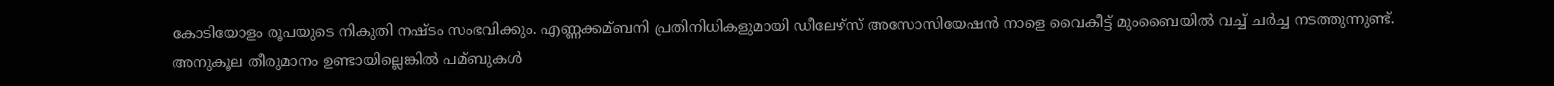കോടിയോളം രൂപയുടെ നികുതി നഷ്ടം സംഭവിക്കും. എണ്ണക്കമ്ബനി പ്രതിനിധികളുമായി ഡീലേഴ്സ് അസോസിയേഷന്‍ നാളെ വൈകീട്ട് മുംബൈയില്‍ വച്ച്‌ ചര്‍ച്ച നടത്തുന്നുണ്ട്. അനുകൂല തീരുമാനം ഉണ്ടായില്ലെങ്കില്‍ പമ്ബുകള്‍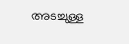അടച്ചുള്ള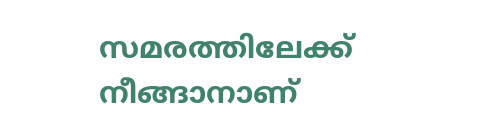സമരത്തിലേക്ക് നീങ്ങാനാണ്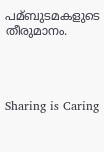പമ്ബുടമകളുടെ തീരുമാനം.




Sharing is Caring